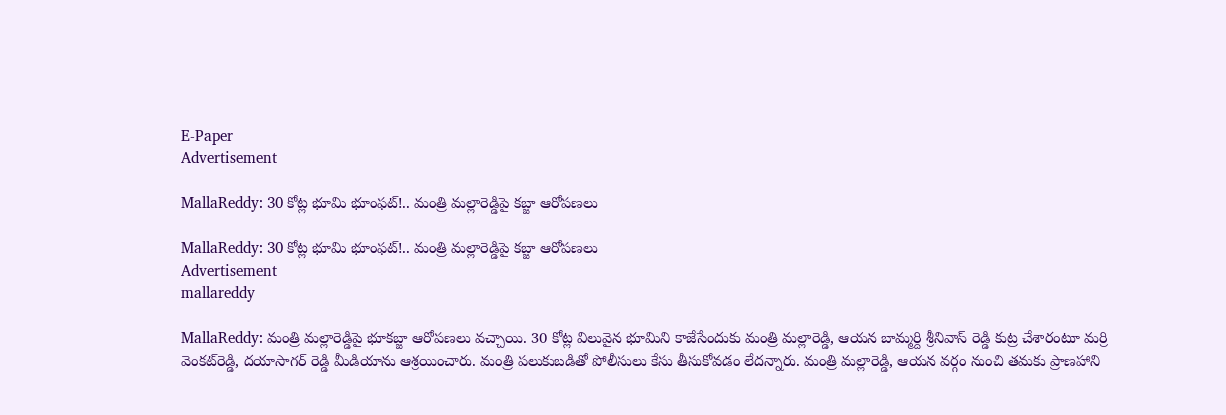E-Paper
Advertisement

MallaReddy: 30 కోట్ల భూమి భూంఫట్!.. మంత్రి మల్లారెడ్డిపై కబ్జా ఆరోపణలు

MallaReddy: 30 కోట్ల భూమి భూంఫట్!.. మంత్రి మల్లారెడ్డిపై కబ్జా ఆరోపణలు
Advertisement
mallareddy

MallaReddy: మంత్రి మల్లారెడ్డిపై భూకబ్జా ఆరోపణలు వచ్చాయి. 30 కోట్ల విలువైన భూమిని కాజేసేందుకు మంత్రి మల్లారెడ్డి, ఆయన బామ్మర్ది శ్రీనివాస్ రెడ్డి కుట్ర చేశారంటూ మర్రి వెంకట్‌రెడ్డి, దయాసాగర్‌ రెడ్డి మీడియాను ఆశ్రయించారు. మంత్రి పలుకుబడితో పోలీసులు కేసు తీసుకోవడం లేదన్నారు. మంత్రి మల్లారెడ్డి, ఆయన వర్గం నుంచి తమకు ప్రాణహాని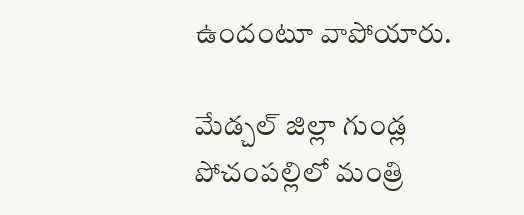ఉందంటూ వాపోయారు.

మేడ్చల్ జిల్లా గుండ్ల పోచంపల్లిలో మంత్రి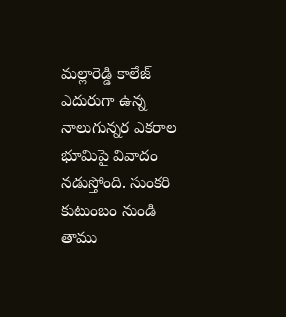మల్లారెడ్డి కాలేజ్ ఎదురుగా ఉన్న నాలుగున్నర ఎకరాల భూమిపై వివాదం నడుస్తోంది. సుంకరి కుటుంబం నుండి తాము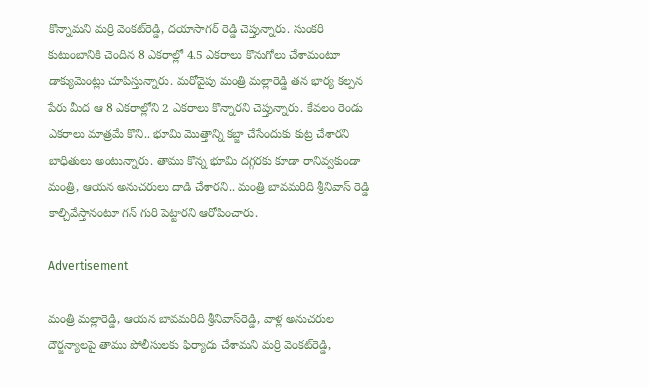కొన్నామని మర్రి వెంకట్‌రెడ్డి, దయాసాగర్ రెడ్డి చెప్తున్నారు. సుంకరి కుటుంబానికి చెందిన 8 ఎకరాల్లో 4.5 ఎకరాలు కొనుగోలు చేశామంటూ డాక్యుమెంట్లు చూపిస్తున్నారు. మరోవైపు మంత్రి మల్లారెడ్డి తన భార్య కల్పన పేరు మీద ఆ 8 ఎకరాల్లోని 2 ఎకరాలు కొన్నారని చెప్తున్నారు. కేవలం రెండు ఎకరాలు మాత్రమే కొని.. భూమి మొత్తాన్ని కబ్జా చేసేందుకు కుట్ర చేశారని బాధితులు అంటున్నారు. తాము కొన్న భూమి దగ్గరకు కూడా రానివ్వకుండా మంత్రి, ఆయన అనుచరులు దాడి చేశారని.. మంత్రి బావమరిది శ్రీనివాస్ రెడ్డి కాల్చివేస్తానంటూ గన్ గురి పెట్టారని ఆరోపించారు.

Advertisement

మంత్రి మల్లారెడ్డి, ఆయన బావమరిది శ్రీనివాస్‌రెడ్డి, వాళ్ల అనుచరుల దౌర్జన్యాలపై తాము పోలీసులకు ఫిర్యాదు చేశామని మర్రి వెంకట్‌రెడ్డి,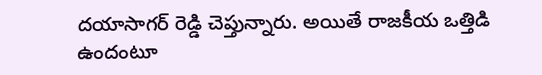దయాసాగర్‌ రెడ్డి చెప్తున్నారు. అయితే రాజకీయ ఒత్తిడి ఉందంటూ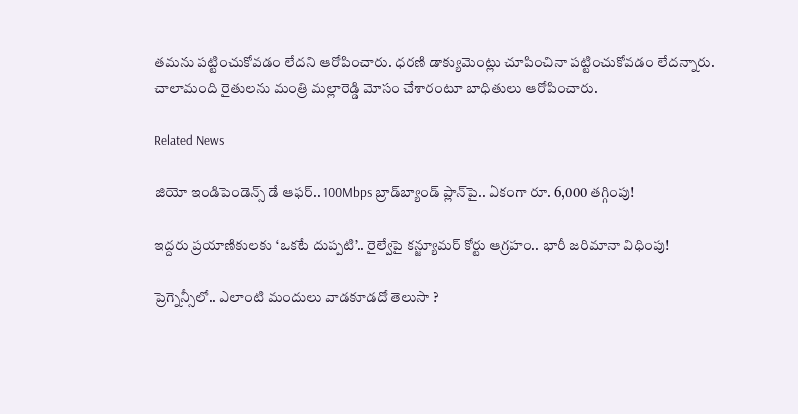తమను పట్టించుకోవడం లేదని ఆరోపించారు. ధరణి డాక్యుమెంట్లు చూపించినా పట్టించుకోవడం లేదన్నారు. చాలామంది రైతులను మంత్రి మల్లారెడ్డి మోసం చేశారంటూ బాధితులు ఆరోపించారు.

Related News

జియో ఇండిపెండెన్స్ డే ఆఫర్.. 100Mbps బ్రాడ్‌బ్యాండ్ ప్లాన్‌పై.. ఏకంగా రూ. 6,000 తగ్గింపు!

ఇద్దరు ప్రయాణికులకు ‘ఒకటే దుప్పటి’.. రైల్వేపై కన్జ్యూమర్ కోర్టు ఆగ్రహం.. భారీ జరిమానా విధింపు!

ప్రెగ్నెన్సీలో.. ఎలాంటి మందులు వాడకూడదో తెలుసా ?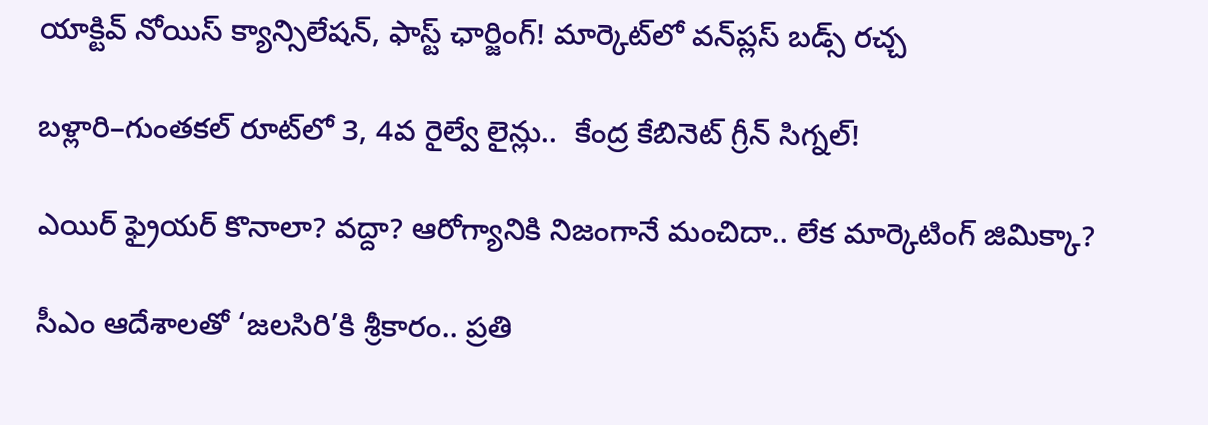యాక్టివ్ నోయిస్ క్యాన్సిలేషన్, ఫాస్ట్ ఛార్జింగ్! మార్కెట్‌లో వన్‌ప్లస్ బడ్స్ రచ్చ

బళ్లారి–గుంతకల్ రూట్‌లో 3, 4వ రైల్వే లైన్లు..  కేంద్ర కేబినెట్ గ్రీన్ సిగ్నల్!

ఎయిర్ ఫ్రైయర్ కొనాలా? వద్దా? ఆరోగ్యానికి నిజంగానే మంచిదా.. లేక మార్కెటింగ్ జిమిక్కా?

సీఎం ఆదేశాలతో ‘జలసిరి’కి శ్రీకారం.. ప్రతి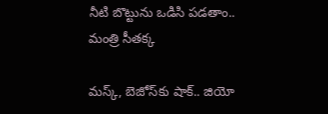నీటి బొట్టును ఒడిసి పడతాం.. మంత్రి సీతక్క

మస్క్, బెజోస్‌కు షాక్.. జియో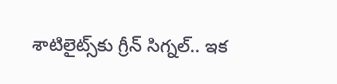శాటిలైట్స్‌కు గ్రీన్ సిగ్నల్.. ఇక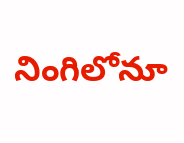నింగిలోనూ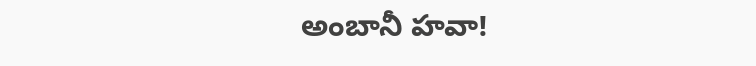అంబానీ హవా!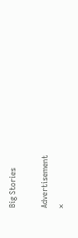Big Stories

Advertisement
×